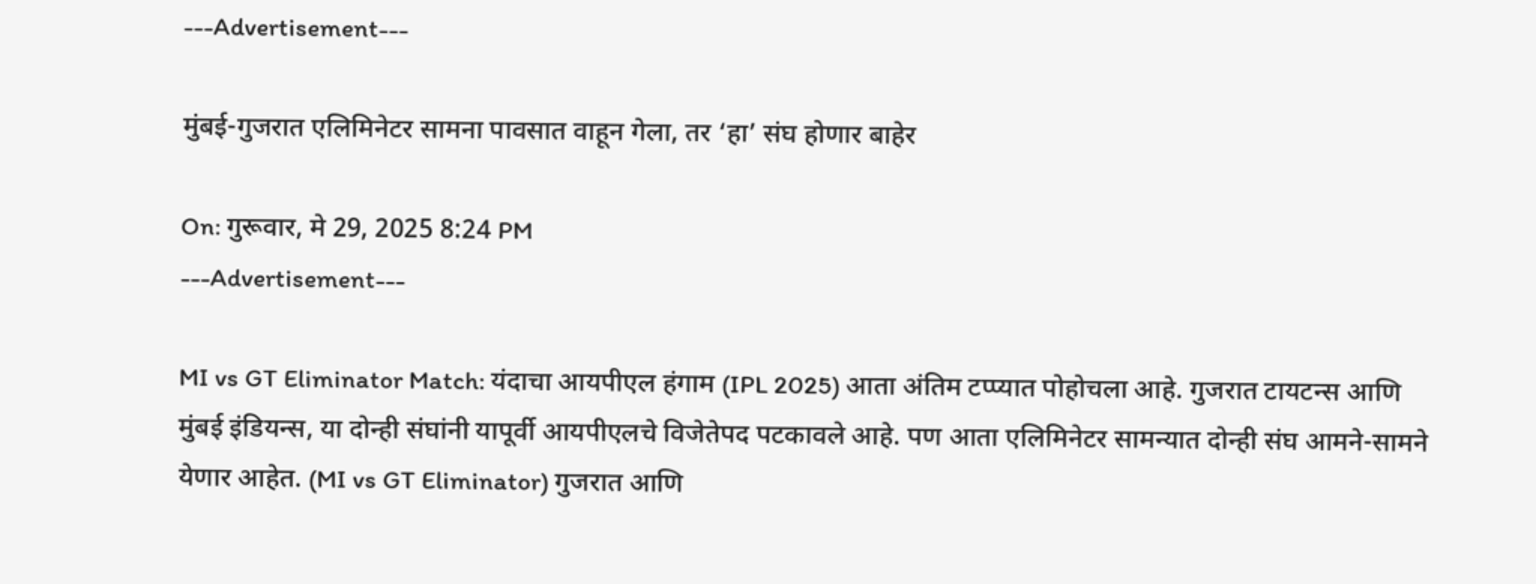---Advertisement---

मुंबई-गुजरात एलिमिनेटर सामना पावसात वाहून गेला, तर ‘हा’ संघ होणार बाहेर

On: गुरूवार, मे 29, 2025 8:24 PM
---Advertisement---

MI vs GT Eliminator Match: यंदाचा आयपीएल हंगाम (IPL 2025) आता अंतिम टप्प्यात पोहोचला आहे. गुजरात टायटन्स आणि मुंबई इंडियन्स, या दोन्ही संघांनी यापूर्वी आयपीएलचे विजेतेपद पटकावले आहे. पण आता एलिमिनेटर सामन्यात दोन्ही संघ आमने-सामने येणार आहेत. (MI vs GT Eliminator) गुजरात आणि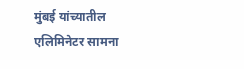मुंबई यांच्यातील एलिमिनेटर सामना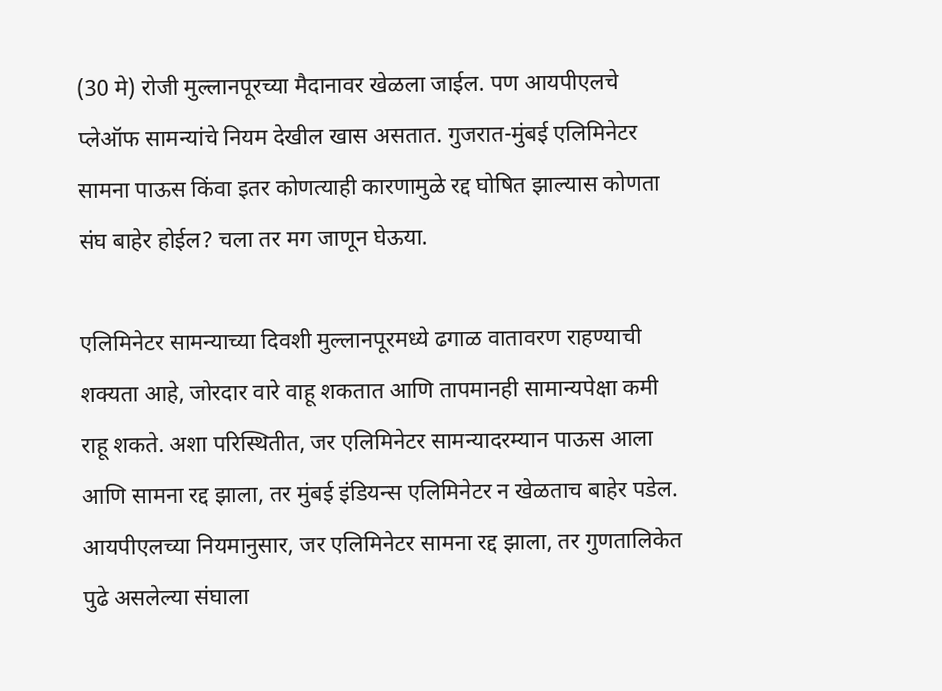(30 मे) रोजी मुल्लानपूरच्या मैदानावर खेळला जाईल. पण आयपीएलचे प्लेऑफ सामन्यांचे नियम देखील खास असतात. गुजरात-मुंबई एलिमिनेटर सामना पाऊस किंवा इतर कोणत्याही कारणामुळे रद्द घोषित झाल्यास कोणता संघ बाहेर होईल? चला तर मग जाणून घेऊया.

एलिमिनेटर सामन्याच्या दिवशी मुल्लानपूरमध्ये ढगाळ वातावरण राहण्याची शक्यता आहे, जोरदार वारे वाहू शकतात आणि तापमानही सामान्यपेक्षा कमी राहू शकते. अशा परिस्थितीत, जर एलिमिनेटर सामन्यादरम्यान पाऊस आला आणि सामना रद्द झाला, तर मुंबई इंडियन्स एलिमिनेटर न खेळताच बाहेर पडेल. आयपीएलच्या नियमानुसार, जर एलिमिनेटर सामना रद्द झाला, तर गुणतालिकेत पुढे असलेल्या संघाला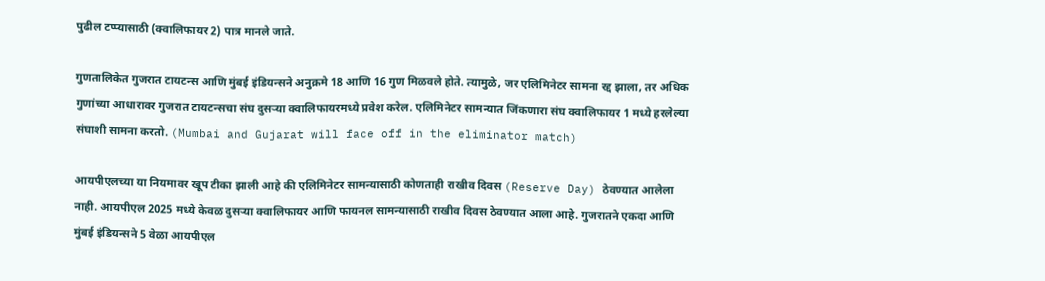पुढील टप्प्यासाठी (क्वालिफायर 2) पात्र मानले जाते.

गुणतालिकेत गुजरात टायटन्स आणि मुंबई इंडियन्सने अनुक्रमे 18 आणि 16 गुण मिळवले होते. त्यामुळे, जर एलिमिनेटर सामना रद्द झाला, तर अधिक गुणांच्या आधारावर गुजरात टायटन्सचा संघ दुसऱ्या क्वालिफायरमध्ये प्रवेश करेल. एलिमिनेटर सामन्यात जिंकणारा संघ क्वालिफायर 1 मध्ये हरलेल्या संघाशी सामना करतो. (Mumbai and Gujarat will face off in the eliminator match)

आयपीएलच्या या नियमावर खूप टीका झाली आहे की एलिमिनेटर सामन्यासाठी कोणताही राखीव दिवस (Reserve Day) ठेवण्यात आलेला नाही. आयपीएल 2025 मध्ये केवळ दुसऱ्या क्वालिफायर आणि फायनल सामन्यासाठी राखीव दिवस ठेवण्यात आला आहे. गुजरातने एकदा आणि मुंबई इंडियन्सने 5 वेळा आयपीएल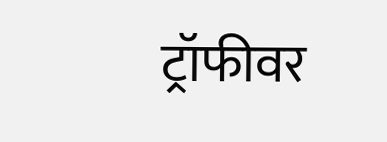ट्रॉफीवर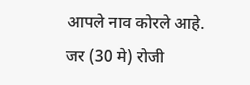आपले नाव कोरले आहे. जर (30 मे) रोजी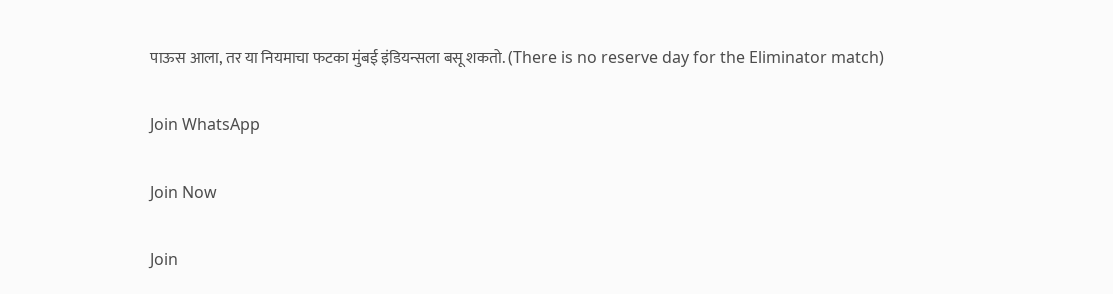पाऊस आला, तर या नियमाचा फटका मुंबई इंडियन्सला बसू शकतो. (There is no reserve day for the Eliminator match)

Join WhatsApp

Join Now

Join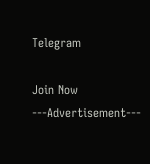Telegram

Join Now
---Advertisement---